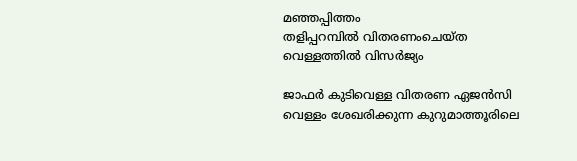മഞ്ഞപ്പിത്തം
തളിപ്പറമ്പിൽ വിതരണംചെയ്ത വെള്ളത്തിൽ വിസർജ്യം

ജാഫർ കുടിവെള്ള വിതരണ ഏജൻസി വെള്ളം ശേഖരിക്കുന്ന കുറുമാത്തൂരിലെ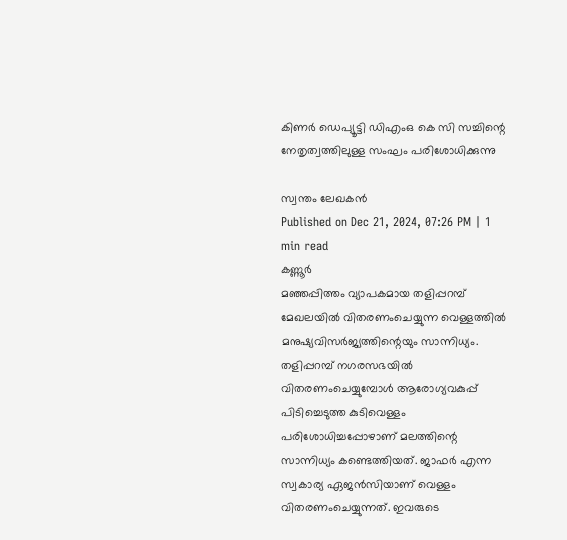കിണർ ഡെപ്യൂട്ടി ഡിഎംഒ കെ സി സച്ചിന്റെ നേതൃത്വത്തിലുള്ള സംഘം പരിശോധിക്കുന്നു

സ്വന്തം ലേഖകൻ
Published on Dec 21, 2024, 07:26 PM | 1 min read
കണ്ണൂർ
മഞ്ഞപ്പിത്തം വ്യാപകമായ തളിപ്പറമ്പ് മേഖലയിൽ വിതരണംചെയ്യുന്ന വെള്ളത്തിൽ മനുഷ്യവിസർജ്യത്തിന്റെയും സാന്നിധ്യം. തളിപ്പറമ്പ് നഗരസഭയിൽ വിതരണംചെയ്യുമ്പോൾ ആരോഗ്യവകുപ്പ് പിടിച്ചെടുത്ത കുടിവെള്ളം പരിശോധിച്ചപ്പോഴാണ് മലത്തിന്റെ സാന്നിധ്യം കണ്ടെത്തിയത്. ജാഫർ എന്ന സ്വകാര്യ ഏജൻസിയാണ് വെള്ളം വിതരണംചെയ്യുന്നത്. ഇവരുടെ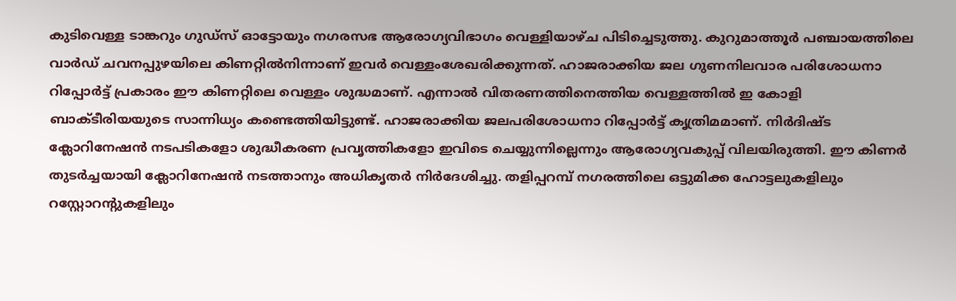കുടിവെള്ള ടാങ്കറും ഗുഡ്സ് ഓട്ടോയും നഗരസഭ ആരോഗ്യവിഭാഗം വെള്ളിയാഴ്ച പിടിച്ചെടുത്തു. കുറുമാത്തൂർ പഞ്ചായത്തിലെ വാർഡ് ചവനപ്പുഴയിലെ കിണറ്റിൽനിന്നാണ് ഇവർ വെള്ളംശേഖരിക്കുന്നത്. ഹാജരാക്കിയ ജല ഗുണനിലവാര പരിശോധനാ റിപ്പോർട്ട് പ്രകാരം ഈ കിണറ്റിലെ വെള്ളം ശുദ്ധമാണ്. എന്നാൽ വിതരണത്തിനെത്തിയ വെള്ളത്തിൽ ഇ കോളി ബാക്ടീരിയയുടെ സാന്നിധ്യം കണ്ടെത്തിയിട്ടുണ്ട്. ഹാജരാക്കിയ ജലപരിശോധനാ റിപ്പോർട്ട് കൃത്രിമമാണ്. നിർദിഷ്ട ക്ലോറിനേഷൻ നടപടികളോ ശുദ്ധീകരണ പ്രവൃത്തികളോ ഇവിടെ ചെയ്യുന്നില്ലെന്നും ആരോഗ്യവകുപ്പ് വിലയിരുത്തി. ഈ കിണർ തുടർച്ചയായി ക്ലോറിനേഷൻ നടത്താനും അധികൃതർ നിർദേശിച്ചു. തളിപ്പറമ്പ് നഗരത്തിലെ ഒട്ടുമിക്ക ഹോട്ടലുകളിലും റസ്റ്റോറന്റുകളിലും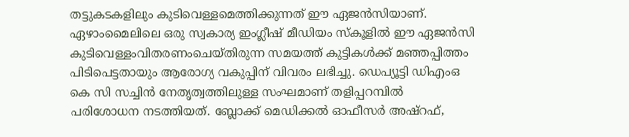തട്ടുകടകളിലും കുടിവെള്ളമെത്തിക്കുന്നത് ഈ ഏജൻസിയാണ്. ഏഴാംമൈലിലെ ഒരു സ്വകാര്യ ഇംഗ്ലീഷ് മീഡിയം സ്കൂളിൽ ഈ ഏജൻസി കുടിവെള്ളംവിതരണംചെയ്തിരുന്ന സമയത്ത് കുട്ടികൾക്ക് മഞ്ഞപ്പിത്തം പിടിപെട്ടതായും ആരോഗ്യ വകുപ്പിന് വിവരം ലഭിച്ചു. ഡെപ്യൂട്ടി ഡിഎംഒ കെ സി സച്ചിൻ നേതൃത്വത്തിലുള്ള സംഘമാണ് തളിപ്പറമ്പിൽ പരിശോധന നടത്തിയത്. ബ്ലോക്ക് മെഡിക്കൽ ഓഫീസർ അഷ്റഫ്,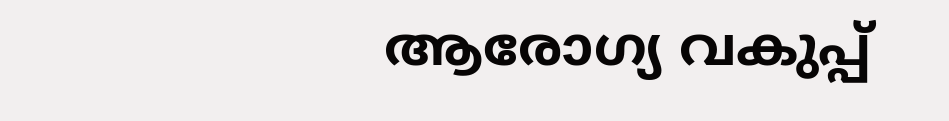ആരോഗ്യ വകുപ്പ്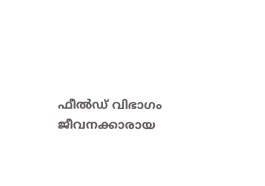ഫീൽഡ് വിഭാഗം ജീവനക്കാരായ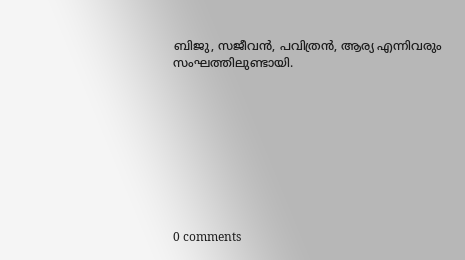ബിജു, സജീവൻ, പവിത്രൻ, ആര്യ എന്നിവരും സംഘത്തിലുണ്ടായി.









0 comments